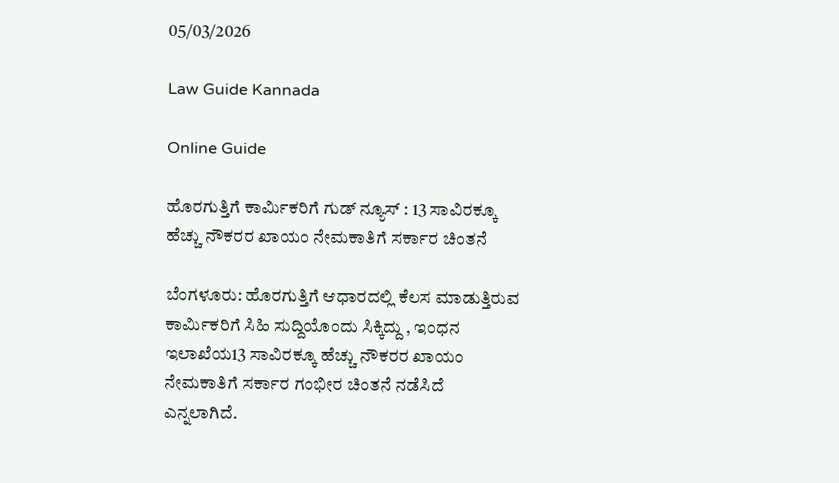05/03/2026

Law Guide Kannada

Online Guide

ಹೊರಗುತ್ತಿಗೆ ಕಾರ್ಮಿಕರಿಗೆ ಗುಡ್ ನ್ಯೂಸ್ : 13 ಸಾವಿರಕ್ಕೂ ಹೆಚ್ಚು ನೌಕರರ ಖಾಯಂ ನೇಮಕಾತಿಗೆ ಸರ್ಕಾರ ಚಿಂತನೆ

ಬೆಂಗಳೂರು: ಹೊರಗುತ್ತಿಗೆ ಆಧಾರದಲ್ಲಿ ಕೆಲಸ ಮಾಡುತ್ತಿರುವ ಕಾರ್ಮಿಕರಿಗೆ ಸಿಹಿ ಸುದ್ದಿಯೊಂದು ಸಿಕ್ಕಿದ್ದು , ಇಂಧನ ಇಲಾಖೆಯ13 ಸಾವಿರಕ್ಕೂ ಹೆಚ್ಚು ನೌಕರರ ಖಾಯಂ ನೇಮಕಾತಿಗೆ ಸರ್ಕಾರ ಗಂಭೀರ ಚಿಂತನೆ ನಡೆಸಿದೆ ಎನ್ನಲಾಗಿದೆ.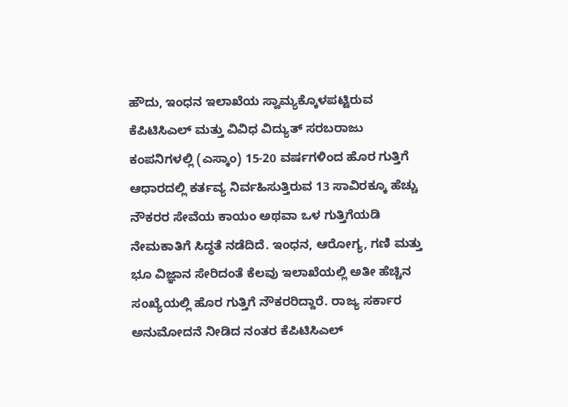ಹೌದು, ಇಂಧನ ಇಲಾಖೆಯ ಸ್ವಾಮ್ಯಕ್ಕೊಳಪಟ್ಟಿರುವ ಕೆಪಿಟಿಸಿಎಲ್ ಮತ್ತು ವಿವಿಧ ವಿದ್ಯುತ್ ಸರಬರಾಜು ಕಂಪನಿಗಳಲ್ಲಿ (ಎಸ್ಕಾಂ) 15-20 ವರ್ಷಗಳಿಂದ ಹೊರ ಗುತ್ತಿಗೆ ಆಧಾರದಲ್ಲಿ ಕರ್ತವ್ಯ ನಿರ್ವಹಿಸುತ್ತಿರುವ 13 ಸಾವಿರಕ್ಕೂ ಹೆಚ್ಚು ನೌಕರರ ಸೇವೆಯ ಕಾಯಂ ಅಥವಾ ಒಳ ಗುತ್ತಿಗೆಯಡಿ ನೇಮಕಾತಿಗೆ ಸಿದ್ಧತೆ ನಡೆದಿದೆ. ಇಂಧನ, ಆರೋಗ್ಯ, ಗಣಿ ಮತ್ತು ಭೂ ವಿಜ್ಞಾನ ಸೇರಿದಂತೆ ಕೆಲವು ಇಲಾಖೆಯಲ್ಲಿ ಅತೀ ಹೆಚ್ಚಿನ ಸಂಖ್ಯೆಯಲ್ಲಿ ಹೊರ ಗುತ್ತಿಗೆ ನೌಕರರಿದ್ದಾರೆ. ರಾಜ್ಯ ಸರ್ಕಾರ ಅನುಮೋದನೆ ನೀಡಿದ ನಂತರ ಕೆಪಿಟಿಸಿಎಲ್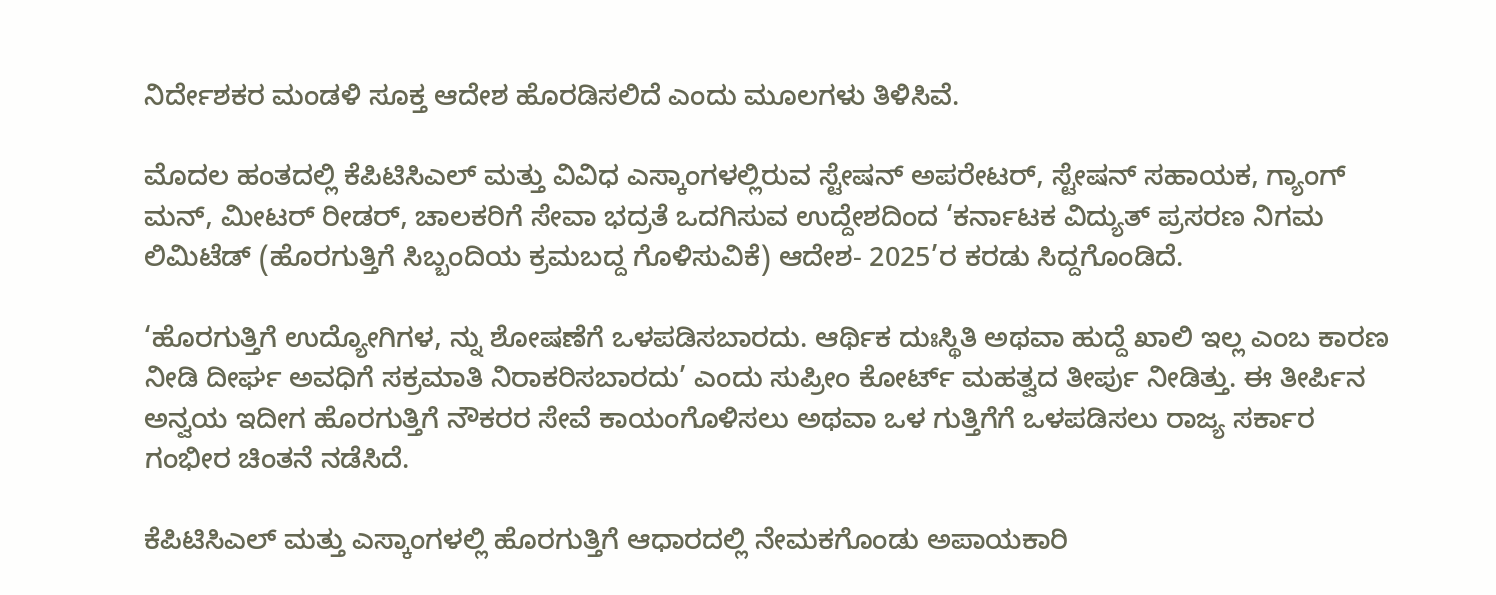ನಿರ್ದೇಶಕರ ಮಂಡಳಿ ಸೂಕ್ತ ಆದೇಶ ಹೊರಡಿಸಲಿದೆ ಎಂದು ಮೂಲಗಳು ತಿಳಿಸಿವೆ.

ಮೊದಲ ಹಂತದಲ್ಲಿ ಕೆಪಿಟಿಸಿಎಲ್ ಮತ್ತು ವಿವಿಧ ಎಸ್ಕಾಂಗಳಲ್ಲಿರುವ ಸ್ಟೇಷನ್ ಅಪರೇಟರ್, ಸ್ಟೇಷನ್ ಸಹಾಯಕ, ಗ್ಯಾಂಗ್ ಮನ್, ಮೀಟರ್ ರೀಡರ್, ಚಾಲಕರಿಗೆ ಸೇವಾ ಭದ್ರತೆ ಒದಗಿಸುವ ಉದ್ದೇಶದಿಂದ ‘ಕರ್ನಾಟಕ ವಿದ್ಯುತ್ ಪ್ರಸರಣ ನಿಗಮ ಲಿಮಿಟೆಡ್ (ಹೊರಗುತ್ತಿಗೆ ಸಿಬ್ಬಂದಿಯ ಕ್ರಮಬದ್ದ ಗೊಳಿಸುವಿಕೆ) ಆದೇಶ- 2025’ರ ಕರಡು ಸಿದ್ದಗೊಂಡಿದೆ.

‘ಹೊರಗುತ್ತಿಗೆ ಉದ್ಯೋಗಿಗಳ, ನ್ನು ಶೋಷಣೆಗೆ ಒಳಪಡಿಸಬಾರದು. ಆರ್ಥಿಕ ದುಃಸ್ಥಿತಿ ಅಥವಾ ಹುದ್ದೆ ಖಾಲಿ ಇಲ್ಲ ಎಂಬ ಕಾರಣ ನೀಡಿ ದೀರ್ಘ ಅವಧಿಗೆ ಸಕ್ರಮಾತಿ ನಿರಾಕರಿಸಬಾರದು’ ಎಂದು ಸುಪ್ರೀಂ ಕೋರ್ಟ್ ಮಹತ್ವದ ತೀರ್ಪು ನೀಡಿತ್ತು. ಈ ತೀರ್ಪಿನ ಅನ್ವಯ ಇದೀಗ ಹೊರಗುತ್ತಿಗೆ ನೌಕರರ ಸೇವೆ ಕಾಯಂಗೊಳಿಸಲು ಅಥವಾ ಒಳ ಗುತ್ತಿಗೆಗೆ ಒಳಪಡಿಸಲು ರಾಜ್ಯ ಸರ್ಕಾರ ಗಂಭೀರ ಚಿಂತನೆ ನಡೆಸಿದೆ.

ಕೆಪಿಟಿಸಿಎಲ್ ಮತ್ತು ಎಸ್ಕಾಂಗಳಲ್ಲಿ ಹೊರಗುತ್ತಿಗೆ ಆಧಾರದಲ್ಲಿ ನೇಮಕಗೊಂಡು ಅಪಾಯಕಾರಿ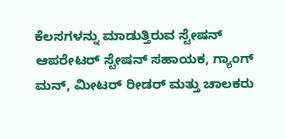ಕೆಲಸಗಳನ್ನು ಮಾಡುತ್ತಿರುವ ಸ್ಟೇಷನ್ ಆಪರೇಟರ್ ಸ್ಟೇಷನ್ ಸಹಾಯಕ, ಗ್ಯಾಂಗ್ ಮನ್, ಮೀಟರ್ ರೀಡರ್ ಮತ್ತು ಚಾಲಕರು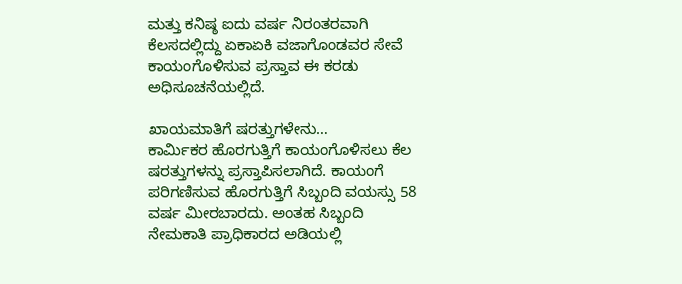ಮತ್ತು ಕನಿಷ್ಠ ಐದು ವರ್ಷ ನಿರಂತರವಾಗಿ ಕೆಲಸದಲ್ಲಿದ್ದು ಏಕಾಏಕಿ ವಜಾಗೊಂಡವರ ಸೇವೆ ಕಾಯಂಗೊಳಿಸುವ ಪ್ರಸ್ತಾವ ಈ ಕರಡು ಅಧಿಸೂಚನೆಯಲ್ಲಿದೆ.

ಖಾಯಮಾತಿಗೆ ಷರತ್ತುಗಳೇನು…
ಕಾರ್ಮಿಕರ ಹೊರಗುತ್ತಿಗೆ ಕಾಯಂಗೊಳಿಸಲು ಕೆಲ ಷರತ್ತುಗಳನ್ನು ಪ್ರಸ್ತಾಪಿಸಲಾಗಿದೆ. ಕಾಯಂಗೆ ಪರಿಗಣಿಸುವ ಹೊರಗುತ್ತಿಗೆ ಸಿಬ್ಬಂದಿ ವಯಸ್ಸು 58 ವರ್ಷ ಮೀರಬಾರದು. ಅಂತಹ ಸಿಬ್ಬಂದಿ ನೇಮಕಾತಿ ಪ್ರಾಧಿಕಾರದ ಅಡಿಯಲ್ಲಿ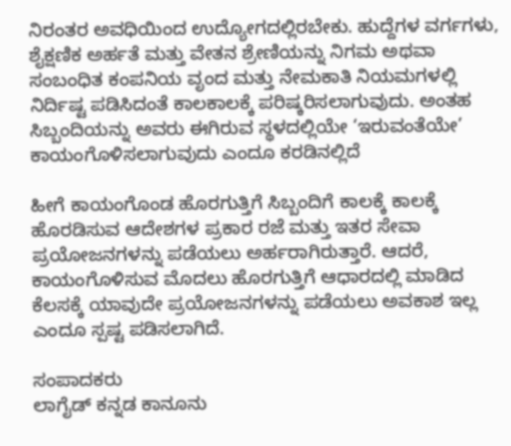ನಿರಂತರ ಅವಧಿಯಿಂದ ಉದ್ಯೋಗದಲ್ಲಿರಬೇಕು. ಹುದ್ದೆಗಳ ವರ್ಗಗಳು, ಶೈಕ್ಷಣಿಕ ಅರ್ಹತೆ ಮತ್ತು ವೇತನ ಶ್ರೇಣಿಯನ್ನು ನಿಗಮ ಅಥವಾ ಸಂಬಂಧಿತ ಕಂಪನಿಯ ವೃಂದ ಮತ್ತು ನೇಮಕಾತಿ ನಿಯಮಗಳಲ್ಲಿ ನಿರ್ದಿಷ್ಟ ಪಡಿಸಿದಂತೆ ಕಾಲಕಾಲಕ್ಕೆ ಪರಿಷ್ಕರಿಸಲಾಗುವುದು. ಅಂತಹ ಸಿಬ್ಬಂದಿಯನ್ನು ಅವರು ಈಗಿರುವ ಸ್ಥಳದಲ್ಲಿಯೇ ‘ಇರುವಂತೆಯೇ’ ಕಾಯಂಗೊಳಿಸಲಾಗುವುದು ಎಂದೂ ಕರಡಿನಲ್ಲಿದೆ

ಹೀಗೆ ಕಾಯಂಗೊಂಡ ಹೊರಗುತ್ತಿಗೆ ಸಿಬ್ಬಂದಿಗೆ ಕಾಲಕ್ಕೆ ಕಾಲಕ್ಕೆ ಹೊರಡಿಸುವ ಆದೇಶಗಳ ಪ್ರಕಾರ ರಜೆ ಮತ್ತು ಇತರ ಸೇವಾ ಪ್ರಯೋಜನಗಳನ್ನು ಪಡೆಯಲು ಅರ್ಹರಾಗಿರುತ್ತಾರೆ. ಆದರೆ, ಕಾಯಂಗೊಳಿಸುವ ಮೊದಲು ಹೊರಗುತ್ತಿಗೆ ಆಧಾರದಲ್ಲಿ ಮಾಡಿದ ಕೆಲಸಕ್ಕೆ ಯಾವುದೇ ಪ್ರಯೋಜನಗಳನ್ನು ಪಡೆಯಲು ಅವಕಾಶ ಇಲ್ಲ ಎಂದೂ ಸ್ಪಷ್ಟ ಪಡಿಸಲಾಗಿದೆ.

ಸಂಪಾದಕರು
ಲಾಗೈಡ್ ಕನ್ನಡ‌ ಕಾನೂನು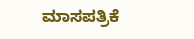ಮಾಸಪತ್ರಿಕೆ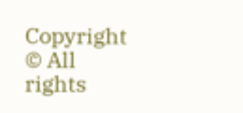Copyright © All rights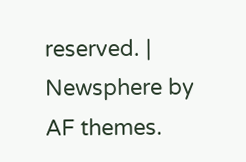reserved. | Newsphere by AF themes.